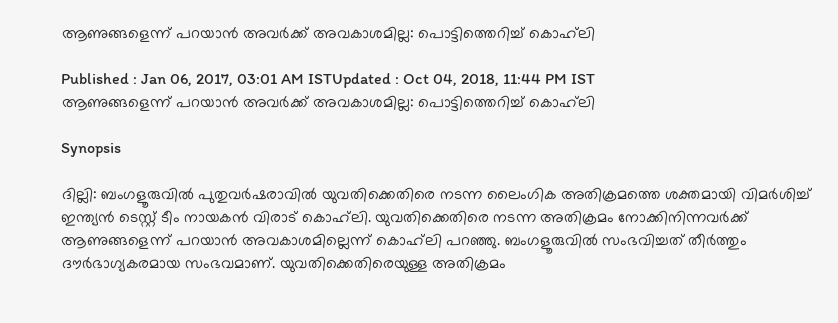ആണുങ്ങളെന്ന് പറയാന്‍ അവര്‍ക്ക് അവകാശമില്ല: പൊട്ടിത്തെറിച്ച് കൊഹ്‌ലി

Published : Jan 06, 2017, 03:01 AM ISTUpdated : Oct 04, 2018, 11:44 PM IST
ആണുങ്ങളെന്ന് പറയാന്‍ അവര്‍ക്ക് അവകാശമില്ല: പൊട്ടിത്തെറിച്ച് കൊഹ്‌ലി

Synopsis

ദില്ലി: ബംഗളൂരുവില്‍ പുതുവര്‍ഷരാവില്‍ യുവതിക്കെതിരെ നടന്ന ലൈംഗിക അതിക്രമത്തെ ശക്തമായി വിമര്‍ശിച്ച് ഇന്ത്യന്‍ ടെസ്റ്റ് ടീം നായകന്‍ വിരാട് കൊഹ്‌ലി. യുവതിക്കെതിരെ നടന്ന അതിക്രമം നോക്കിനിന്നവര്‍ക്ക് ആണുങ്ങളെന്ന് പറയാന്‍ അവകാശമില്ലെന്ന് കൊഹ്‌ലി പറഞ്ഞു. ബംഗളൂരുവില്‍ സംഭവിച്ചത് തീര്‍ത്തും ദൗര്‍ഭാഗ്യകരമായ സംഭവമാണ്. യുവതിക്കെതിരെയുള്ള അതിക്രമം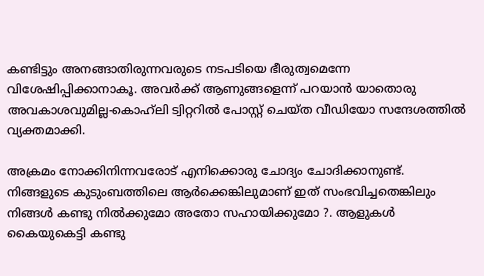കണ്ടിട്ടും അനങ്ങാതിരുന്നവരുടെ നടപടിയെ ഭീരുത്വമെന്നേ വിശേഷിപ്പിക്കാനാകൂ. അവര്‍ക്ക് ആണുങ്ങളെന്ന് പറയാന്‍ യാതൊരു അവകാശവുമില്ല-കൊഹ്‌ലി ട്വിറ്ററില്‍ പോസ്റ്റ് ചെയ്ത വീഡിയോ സന്ദേശത്തില്‍ വ്യക്തമാക്കി.

അക്രമം നോക്കിനിന്നവരോട് എനിക്കൊരു ചോദ്യം ചോദിക്കാനുണ്ട്. നിങ്ങളുടെ കുടുംബത്തിലെ ആര്‍ക്കെങ്കിലുമാണ് ഇത് സംഭവിച്ചതെങ്കിലും നിങ്ങള്‍ കണ്ടു നില്‍ക്കുമോ അതോ സഹായിക്കുമോ ?. ആളുകള്‍ കൈയുകെട്ടി കണ്ടു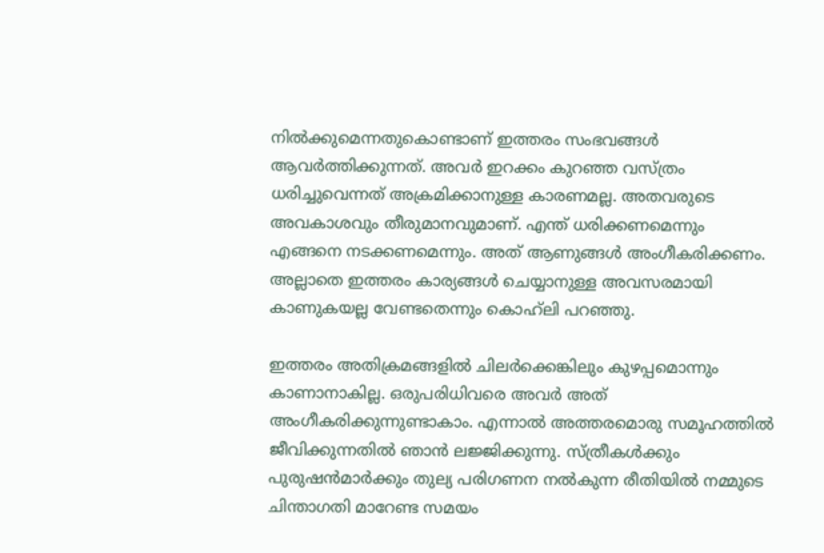നില്‍ക്കുമെന്നതുകൊണ്ടാണ് ഇത്തരം സംഭവങ്ങള്‍ ആവര്‍ത്തിക്കുന്നത്. അവര്‍ ഇറക്കം കുറഞ്ഞ വസ്ത്രം ധരിച്ചുവെന്നത് അക്രമിക്കാനുള്ള കാരണമല്ല. അതവരുടെ അവകാശവും തീരുമാനവുമാണ്. എന്ത് ധരിക്കണമെന്നും എങ്ങനെ നടക്കണമെന്നും. അത് ആണുങ്ങള്‍ അംഗീകരിക്കണം. അല്ലാതെ ഇത്തരം കാര്യങ്ങള്‍ ചെയ്യാനുള്ള അവസരമായി കാണുകയല്ല വേണ്ടതെന്നും കൊഹ്‌ലി പറഞ്ഞു.

ഇത്തരം അതിക്രമങ്ങളില്‍ ചിലര്‍ക്കെങ്കിലും കുഴപ്പമൊന്നും കാണാനാകില്ല. ഒരുപരിധിവരെ അവര്‍ അത് അംഗീകരിക്കുന്നുണ്ടാകാം. എന്നാല്‍ അത്തരമൊരു സമൂഹത്തില്‍ ജീവിക്കുന്നതില്‍ ഞാന്‍ ലജ്ജിക്കുന്നു. സ്ത്രീകള്‍ക്കും പുരുഷന്‍മാര്‍ക്കും തുല്യ പരിഗണന നല്‍കുന്ന രീതിയില്‍ നമ്മുടെ ചിന്താഗതി മാറേണ്ട സമയം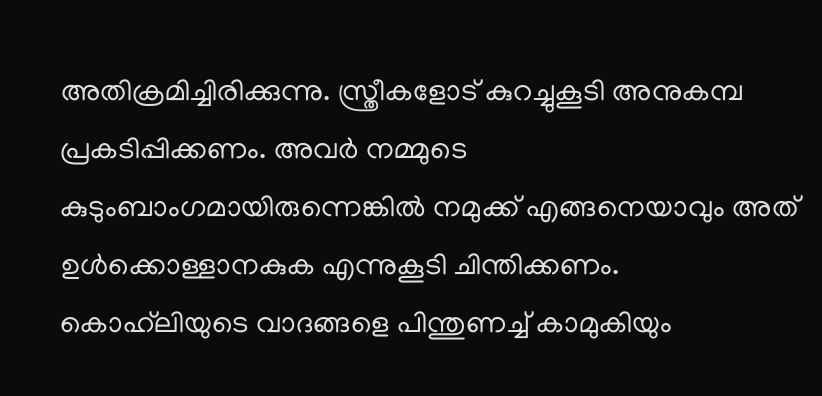അതിക്രമിച്ചിരിക്കുന്നു. സ്ത്രീകളോട് കുറച്ചുകൂടി അനുകമ്പ പ്രകടിപ്പിക്കണം. അവര്‍ നമ്മുടെ കുടുംബാംഗമായിരുന്നെങ്കില്‍ നമുക്ക് എങ്ങനെയാവും അത് ഉള്‍ക്കൊള്ളാനകുക എന്നുകൂടി ചിന്തിക്കണം. കൊഹ്‌ലിയുടെ വാദങ്ങളെ പിന്തുണച്ച് കാമുകിയും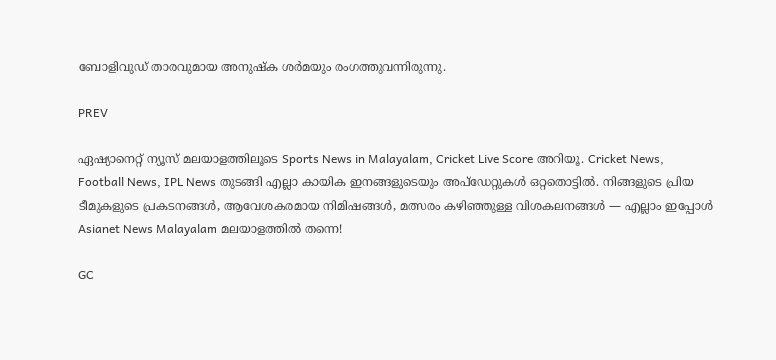ബോളിവുഡ് താരവുമായ അനുഷ്ക ശര്‍മയും രംഗത്തുവന്നിരുന്നു.

PREV

ഏഷ്യാനെറ്റ് ന്യൂസ് മലയാളത്തിലൂടെ Sports News in Malayalam, Cricket Live Score അറിയൂ. Cricket News, Football News, IPL News തുടങ്ങി എല്ലാ കായിക ഇനങ്ങളുടെയും അപ്‌ഡേറ്റുകൾ ഒറ്റതൊട്ടിൽ. നിങ്ങളുടെ പ്രിയ ടീമുകളുടെ പ്രകടനങ്ങൾ, ആവേശകരമായ നിമിഷങ്ങൾ, മത്സരം കഴിഞ്ഞുള്ള വിശകലനങ്ങൾ — എല്ലാം ഇപ്പോൾ Asianet News Malayalam മലയാളത്തിൽ തന്നെ!

GC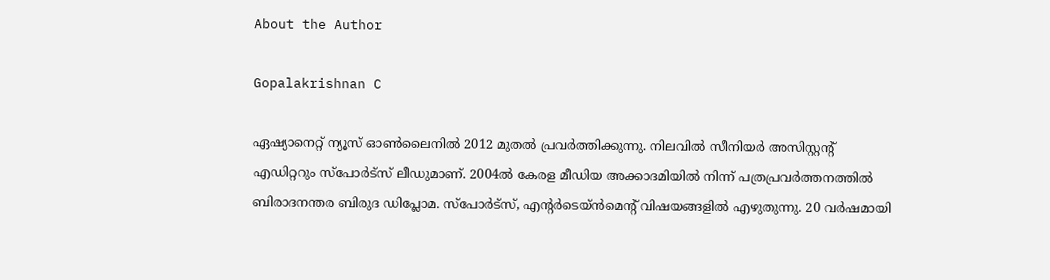About the Author

Gopalakrishnan C

ഏഷ്യാനെറ്റ് ന്യൂസ് ഓണ്‍ലൈനില്‍ 2012 മുതല്‍ പ്രവര്‍ത്തിക്കുന്നു. നിലവില്‍ സീനിയര്‍ അസിസ്റ്റന്‍റ് എഡിറ്ററും സ്പോർട്സ് ലീഡുമാണ്. 2004ൽ കേരള മീഡിയ അക്കാദമിയില്‍ നിന്ന് പത്രപ്രവര്‍ത്തനത്തില്‍ ബിരാദനന്തര ബിരുദ ഡിപ്ലോമ. സ്പോര്‍ട്സ്, എന്‍റര്‍ടെയ്ൻമെന്‍റ് വിഷയങ്ങളില്‍ എഴുതുന്നു. 20 വര്‍ഷമായി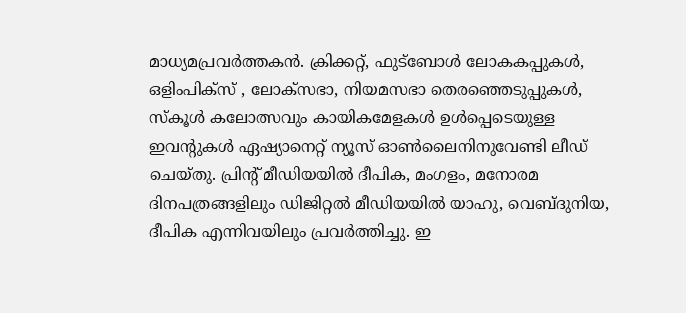മാധ്യമപ്രവര്‍ത്തകൻ. ക്രിക്കറ്റ്, ഫുട്ബോള്‍ ലോകകപ്പുകൾ, ഒളിംപിക്സ് , ലോക്സഭാ, നിയമസഭാ തെരഞ്ഞെടുപ്പുകള്‍, സ്കൂള്‍ കലോത്സവും കായികമേളകള്‍ ഉള്‍പ്പെടെയുള്ള ഇവന്‍റുകള്‍ ഏഷ്യാനെറ്റ് ന്യൂസ് ഓണ്‍ലൈനിനുവേണ്ടി ലീഡ് ചെയ്തു. പ്രിന്‍റ് മീഡിയയില്‍ ദീപിക, മംഗളം, മനോരമ ദിനപത്രങ്ങളിലും ഡിജിറ്റൽ മീഡിയയില്‍ യാഹു, വെബ്ദുനിയ, ദീപിക എന്നിവയിലും പ്രവര്‍ത്തിച്ചു. ഇ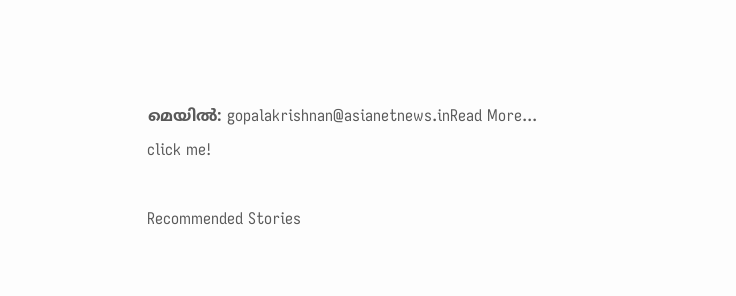മെയില്‍: gopalakrishnan@asianetnews.inRead More...
click me!

Recommended Stories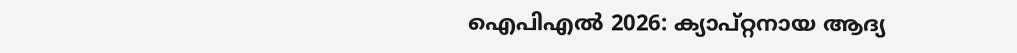ഐപിഎല്‍ 2026: ക്യാപ്റ്റനായ ആദ്യ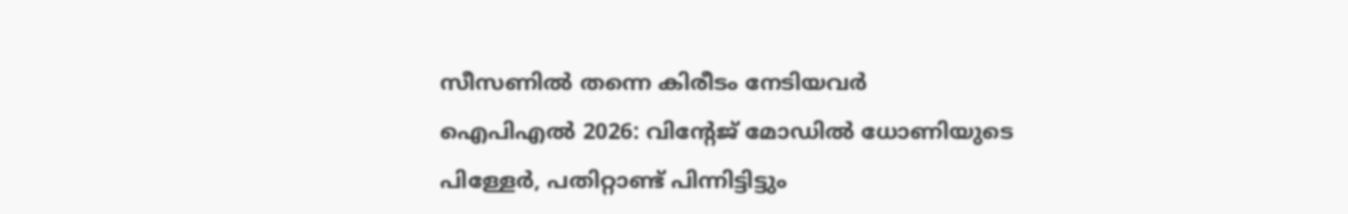സീസണില്‍ തന്നെ കിരീടം നേടിയവർ
ഐപിഎല്‍ 2026: വിന്റേജ് മോഡില്‍ ധോണിയുടെ പിള്ളേർ, പതിറ്റാണ്ട് പിന്നിട്ടിട്ടും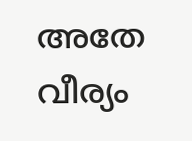അതേ വീര്യം